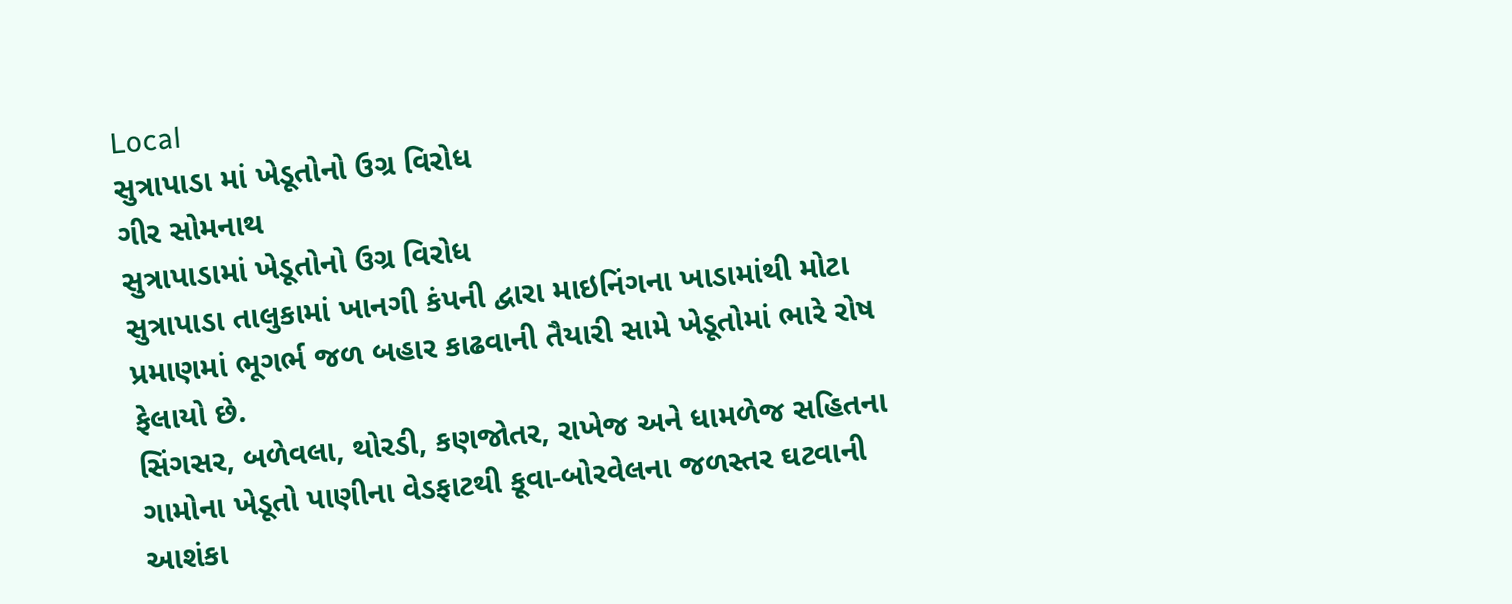Local
સુત્રાપાડા માં ખેડૂતોનો ઉગ્ર વિરોધ
ગીર સોમનાથ
સુત્રાપાડામાં ખેડૂતોનો ઉગ્ર વિરોધ
સુત્રાપાડા તાલુકામાં ખાનગી કંપની દ્વારા માઇનિંગના ખાડામાંથી મોટા પ્રમાણમાં ભૂગર્ભ જળ બહાર કાઢવાની તૈયારી સામે ખેડૂતોમાં ભારે રોષ ફેલાયો છે.
સિંગસર, બળેવલા, થોરડી, કણજોતર, રાખેજ અને ધામળેજ સહિતના ગામોના ખેડૂતો પાણીના વેડફાટથી કૂવા-બોરવેલના જળસ્તર ઘટવાની આશંકા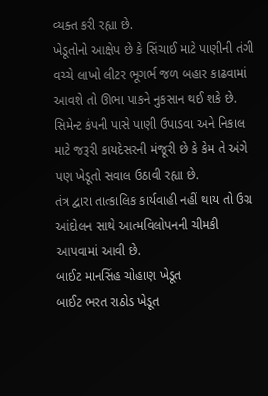વ્યક્ત કરી રહ્યા છે.
ખેડૂતોનો આક્ષેપ છે કે સિંચાઈ માટે પાણીની તંગી વચ્ચે લાખો લીટર ભૂગર્ભ જળ બહાર કાઢવામાં આવશે તો ઊભા પાકને નુકસાન થઈ શકે છે.
સિમેન્ટ કંપની પાસે પાણી ઉપાડવા અને નિકાલ માટે જરૂરી કાયદેસરની મંજૂરી છે કે કેમ તે અંગે પણ ખેડૂતો સવાલ ઉઠાવી રહ્યા છે.
તંત્ર દ્વારા તાત્કાલિક કાર્યવાહી નહીં થાય તો ઉગ્ર આંદોલન સાથે આત્મવિલોપનની ચીમકી આપવામાં આવી છે.
બાઈટ માનસિંહ ચોહાણ ખેડૂત
બાઈટ ભરત રાઠોડ ખેડૂત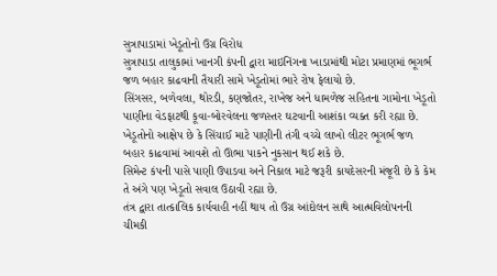સુત્રાપાડામાં ખેડૂતોનો ઉગ્ર વિરોધ
સુત્રાપાડા તાલુકામાં ખાનગી કંપની દ્વારા માઇનિંગના ખાડામાંથી મોટા પ્રમાણમાં ભૂગર્ભ જળ બહાર કાઢવાની તૈયારી સામે ખેડૂતોમાં ભારે રોષ ફેલાયો છે.
સિંગસર, બળેવલા, થોરડી, કણજોતર, રાખેજ અને ધામળેજ સહિતના ગામોના ખેડૂતો પાણીના વેડફાટથી કૂવા-બોરવેલના જળસ્તર ઘટવાની આશંકા વ્યક્ત કરી રહ્યા છે.
ખેડૂતોનો આક્ષેપ છે કે સિંચાઈ માટે પાણીની તંગી વચ્ચે લાખો લીટર ભૂગર્ભ જળ બહાર કાઢવામાં આવશે તો ઊભા પાકને નુકસાન થઈ શકે છે.
સિમેન્ટ કંપની પાસે પાણી ઉપાડવા અને નિકાલ માટે જરૂરી કાયદેસરની મંજૂરી છે કે કેમ તે અંગે પણ ખેડૂતો સવાલ ઉઠાવી રહ્યા છે.
તંત્ર દ્વારા તાત્કાલિક કાર્યવાહી નહીં થાય તો ઉગ્ર આંદોલન સાથે આત્મવિલોપનની ચીમકી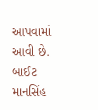આપવામાં આવી છે.
બાઈટ માનસિંહ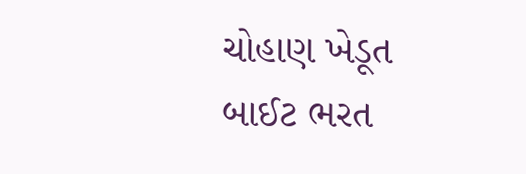ચોહાણ ખેડૂત
બાઈટ ભરત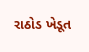રાઠોડ ખેડૂત